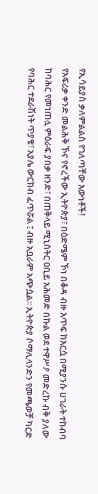የኢሳይያስ ቃለምልልስ የገለጣቸው እውነቶች!
የአፍሪቃ ቀንድ መልሕቅ ኾና የኖረችው ኢትዮጵያ፣ በዕድሜም ኾነ በቆዳ ብዙ እጥፍ ከእርሷ በሚያንሱ ሀገራት ተከብባ ከባሕር የመነጠሏ ምዕራፍ ያበቃ ዘንድ፣ በጠቅላይ ሚኒስትር ዐቢይ አሕመድ በኩል ወደ ተዋሥዖ መድረኩ ብቅ ያለው የባሕር ተደራሽነት ጥያቄ፣ አያሌ ውርክብ ፈጥሯል ፤ ብዙ አቧራም አጭሷል፡፡ ኢትዮጵያ ሶማሊላንድን የመጫወቻ ካርድ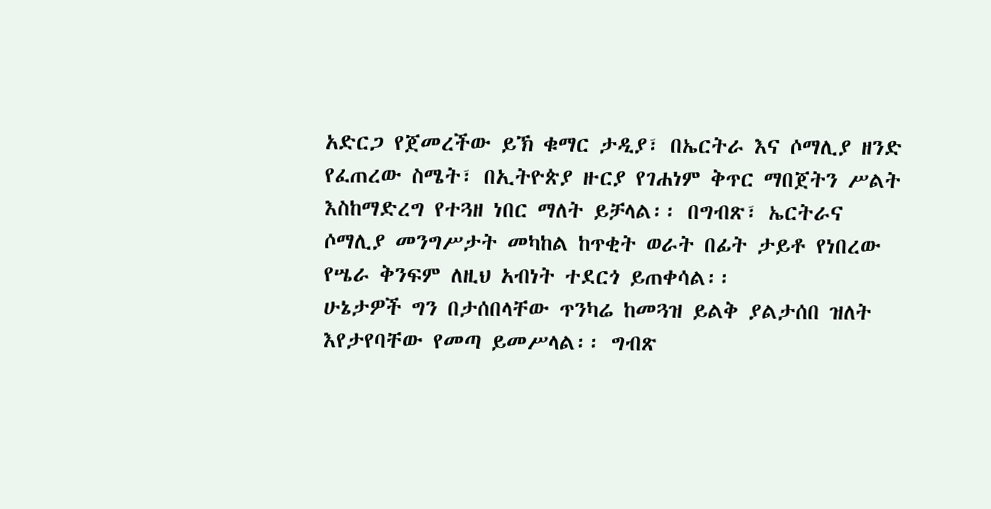አድርጋ የጀመረችው ይኽ ቁማር ታዲያ፣ በኤርትራ እና ሶማሊያ ዘንድ የፈጠረው ስሜት፣ በኢትዮጵያ ዙርያ የገሐነም ቅጥር ማበጀትን ሥልት እስከማድረግ የተጓዘ ነበር ማለት ይቻላል፡፡ በግብጽ፣ ኤርትራና ሶማሊያ መንግሥታት መካከል ከጥቂት ወራት በፊት ታይቶ የነበረው የሤራ ቅንፍም ለዚህ አብነት ተደርጎ ይጠቀሳል፡፡
ሁኔታዎች ግን በታሰበላቸው ጥንካሬ ከመጓዝ ይልቅ ያልታሰበ ዝለት እየታየባቸው የመጣ ይመሥላል፡፡ ግብጽ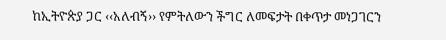ከኢትዮጵያ ጋር ‹‹አለብኝ›› የምትለውን ችግር ለመፍታት በቀጥታ መነጋገርን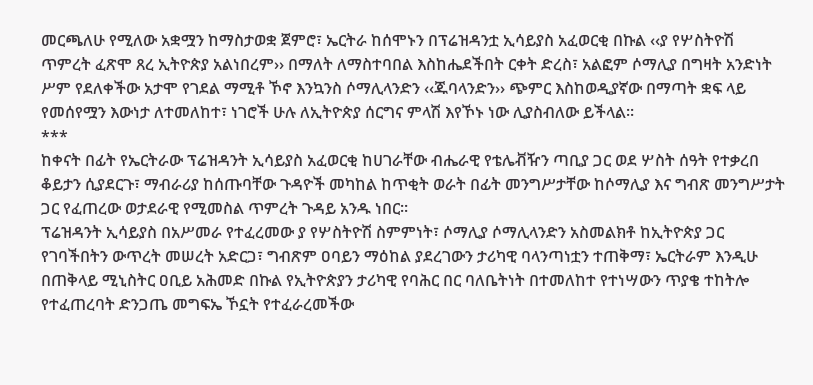መርጫለሁ የሚለው አቋሟን ከማስታወቋ ጀምሮ፣ ኤርትራ ከሰሞኑን በፕሬዝዳንቷ ኢሳይያስ አፈወርቂ በኩል ‹‹ያ የሦስትዮሽ ጥምረት ፈጽሞ ጸረ ኢትዮጵያ አልነበረም›› በማለት ለማስተባበል እስከሔደችበት ርቀት ድረስ፣ አልፎም ሶማሊያ በግዛት አንድነት ሥም የደለቀችው አታሞ የገደል ማሚቶ ኾኖ እንኳንስ ሶማሊላንድን ‹‹ጁባላንድን›› ጭምር እስከወዲያኛው በማጣት ቋፍ ላይ የመሰየሟን እውነታ ለተመለከተ፣ ነገሮች ሁሉ ለኢትዮጵያ ሰርግና ምላሽ እየኾኑ ነው ሊያስብለው ይችላል፡፡
***
ከቀናት በፊት የኤርትራው ፕሬዝዳንት ኢሳይያስ አፈወርቂ ከሀገራቸው ብሔራዊ የቴሌቭዥን ጣቢያ ጋር ወደ ሦስት ሰዓት የተቃረበ ቆይታን ሲያደርጉ፣ ማብራሪያ ከሰጡባቸው ጉዳዮች መካከል ከጥቂት ወራት በፊት መንግሥታቸው ከሶማሊያ እና ግብጽ መንግሥታት ጋር የፈጠረው ወታደራዊ የሚመስል ጥምረት ጉዳይ አንዱ ነበር፡፡
ፕሬዝዳንት ኢሳይያስ በአሥመራ የተፈረመው ያ የሦስትዮሽ ስምምነት፣ ሶማሊያ ሶማሊላንድን አስመልክቶ ከኢትዮጵያ ጋር የገባችበትን ውጥረት መሠረት አድርጋ፣ ግብጽም ዐባይን ማዕከል ያደረገውን ታሪካዊ ባላንጣነቷን ተጠቅማ፣ ኤርትራም እንዲሁ በጠቅላይ ሚኒስትር ዐቢይ አሕመድ በኩል የኢትዮጵያን ታሪካዊ የባሕር በር ባለቤትነት በተመለከተ የተነሣውን ጥያቄ ተከትሎ የተፈጠረባት ድንጋጤ መግፍኤ ኾኗት የተፈራረመችው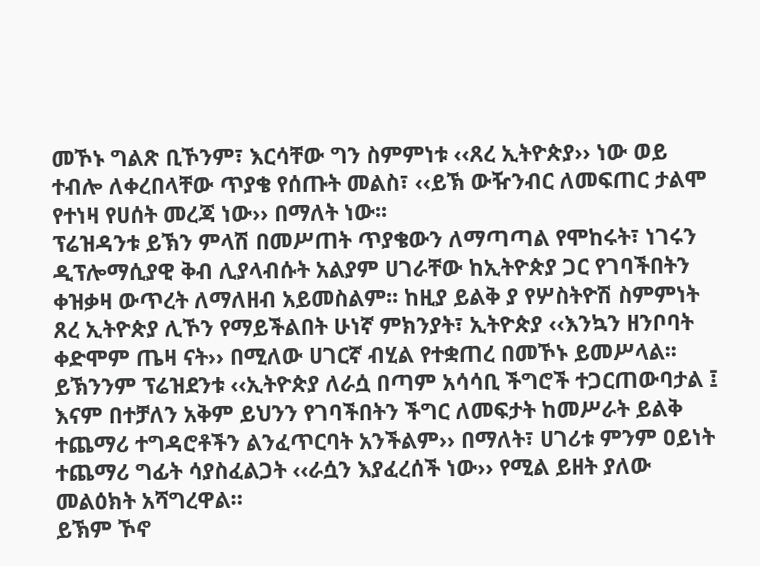መኾኑ ግልጽ ቢኾንም፣ እርሳቸው ግን ስምምነቱ ‹‹ጸረ ኢትዮጵያ›› ነው ወይ ተብሎ ለቀረበላቸው ጥያቄ የሰጡት መልስ፣ ‹‹ይኽ ውዥንብር ለመፍጠር ታልሞ የተነዛ የሀሰት መረጃ ነው›› በማለት ነው፡፡
ፕሬዝዳንቱ ይኽን ምላሽ በመሥጠት ጥያቄውን ለማጣጣል የሞከሩት፣ ነገሩን ዲፕሎማሲያዊ ቅብ ሊያላብሱት አልያም ሀገራቸው ከኢትዮጵያ ጋር የገባችበትን ቀዝቃዛ ውጥረት ለማለዘብ አይመስልም፡፡ ከዚያ ይልቅ ያ የሦስትዮሽ ስምምነት ጸረ ኢትዮጵያ ሊኾን የማይችልበት ሁነኛ ምክንያት፣ ኢትዮጵያ ‹‹እንኳን ዘንቦባት ቀድሞም ጤዛ ናት›› በሚለው ሀገርኛ ብሂል የተቋጠረ በመኾኑ ይመሥላል፡፡ ይኽንንም ፕሬዝደንቱ ‹‹ኢትዮጵያ ለራሷ በጣም አሳሳቢ ችግሮች ተጋርጠውባታል ፤ እናም በተቻለን አቅም ይህንን የገባችበትን ችግር ለመፍታት ከመሥራት ይልቅ ተጨማሪ ተግዳሮቶችን ልንፈጥርባት አንችልም›› በማለት፣ ሀገሪቱ ምንም ዐይነት ተጨማሪ ግፊት ሳያስፈልጋት ‹‹ራሷን እያፈረሰች ነው›› የሚል ይዘት ያለው መልዕክት አሻግረዋል።
ይኽም ኾኖ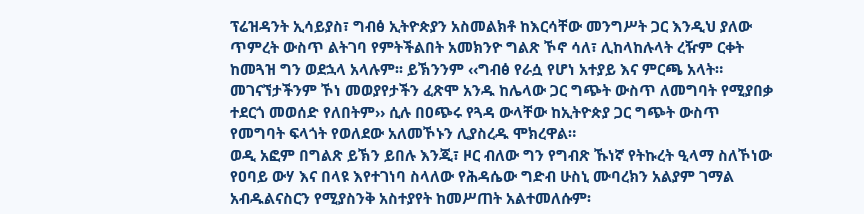ፕሬዝዳንት ኢሳይያስ፣ ግብፅ ኢትዮጵያን አስመልክቶ ከእርሳቸው መንግሥት ጋር እንዲህ ያለው ጥምረት ውስጥ ልትገባ የምትችልበት አመክንዮ ግልጽ ኾኖ ሳለ፣ ሊከላከሉላት ረዥም ርቀት ከመጓዝ ግን ወደኋላ አላሉም፡፡ ይኽንንም ‹‹ግብፅ የራሷ የሆነ አተያይ እና ምርጫ አላት። መገናኘታችንም ኾነ መወያየታችን ፈጽሞ አንዱ ከሌላው ጋር ግጭት ውስጥ ለመግባት የሚያበቃ ተደርጎ መወሰድ የለበትም›› ሲሉ በዐጭሩ የጓዳ ውላቸው ከኢትዮጵያ ጋር ግጭት ውስጥ የመግባት ፍላጎት የወለደው አለመኾኑን ሊያስረዱ ሞክረዋል።
ወዲ አፎም በግልጽ ይኽን ይበሉ እንጂ፣ ዞር ብለው ግን የግብጽ ኹነኛ የትኩረት ዒላማ ስለኾነው የዐባይ ውሃ እና በላዩ እየተገነባ ስላለው የሕዳሴው ግድብ ሁስኒ ሙባረክን አልያም ገማል አብዱልናስርን የሚያስንቅ አስተያየት ከመሥጠት አልተመለሱም፡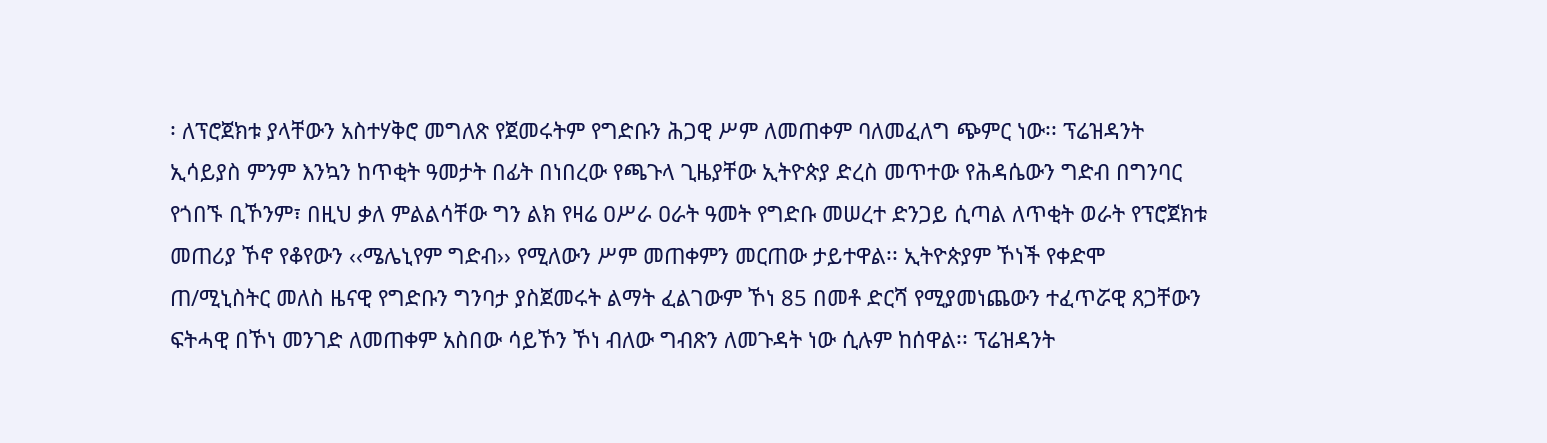፡ ለፕሮጀክቱ ያላቸውን አስተሃቅሮ መግለጽ የጀመሩትም የግድቡን ሕጋዊ ሥም ለመጠቀም ባለመፈለግ ጭምር ነው፡፡ ፕሬዝዳንት ኢሳይያስ ምንም እንኳን ከጥቂት ዓመታት በፊት በነበረው የጫጉላ ጊዜያቸው ኢትዮጵያ ድረስ መጥተው የሕዳሴውን ግድብ በግንባር የጎበኙ ቢኾንም፣ በዚህ ቃለ ምልልሳቸው ግን ልክ የዛሬ ዐሥራ ዐራት ዓመት የግድቡ መሠረተ ድንጋይ ሲጣል ለጥቂት ወራት የፕሮጀክቱ መጠሪያ ኾኖ የቆየውን ‹‹ሜሌኒየም ግድብ›› የሚለውን ሥም መጠቀምን መርጠው ታይተዋል፡፡ ኢትዮጵያም ኾነች የቀድሞ ጠ/ሚኒስትር መለስ ዜናዊ የግድቡን ግንባታ ያስጀመሩት ልማት ፈልገውም ኾነ 85 በመቶ ድርሻ የሚያመነጨውን ተፈጥሯዊ ጸጋቸውን ፍትሓዊ በኾነ መንገድ ለመጠቀም አስበው ሳይኾን ኾነ ብለው ግብጽን ለመጉዳት ነው ሲሉም ከሰዋል፡፡ ፕሬዝዳንት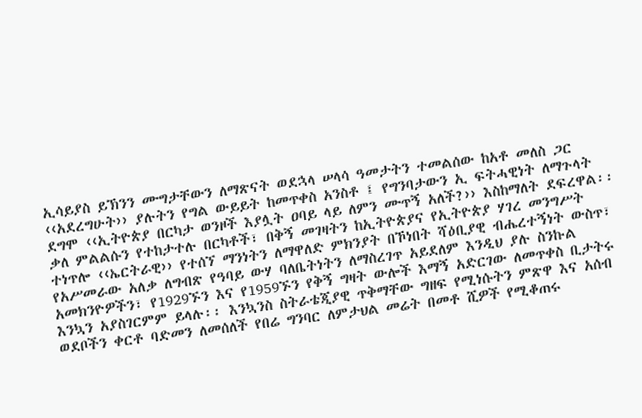ኢሳይያስ ይኽንን ሙግታቸውን ለማጽናት ወደኋላ ሠላሳ ዓመታትን ተመልሰው ከአቶ መለስ ጋር ‹‹አደረግሁት›› ያሉትን የግል ውይይት ከመጥቀስ አንስቶ ፤ የግንባታውን ኢ ፍትሓዊነት ለማጉላት ደግሞ ‹‹ኢትዮጵያ በርካታ ወንዞች እያሏት ዐባይ ላይ ለምን ሙጥኝ አለች?›› እስከማለት ደፍረዋል፡፡
ቃለ ምልልሱን የተከታተሉ በርካቶች፣ በቅኝ መገዛትን ከኢትዮጵያና የኢትዮጵያ ሃገረ መንግሥት ተነጥሎ ‹‹ኤርትራዊ›› የተሰኘ ማንነትን ለማዋለድ ምክንያት በኾነበት ሻዕቢያዊ ብሔረተኝነት ውስጥ፣ የአሥመራው አለቃ ለግብጽ የዓባይ ውሃ ባለቤትነትን ለማስረገጥ አይደለም እንዲህ ያሉ ስንኩል አመክንዮዎችን፣ የ1929ኙን እና የ1959ኙን የቅኝ ግዛት ውሎች እማኝ አድርገው ለመጥቀስ ቢታትሩ እንኳን አያስገርምም ይላሉ፡፡ እንኳንስ ስትራቴጂያዊ ጥቅማቸው ግዘፍ የሚነሱትን ምጽዋ እና አሰብ ወደቦችን ቀርቶ ባድመን ለመሰለች የበሬ ግንባር ለምታህል መሬት በመቶ ሺዎች የሚቆጠሩ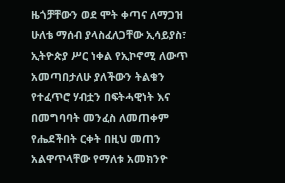ዜጎቻቸውን ወደ ሞት ቀጣና ለማጋዝ ሁለቴ ማሰብ ያላስፈለጋቸው ኢሳይያስ፣ ኢትዮጵያ ሥር ነቀል የኢኮኖሚ ለውጥ አመጣበታለሁ ያለችውን ትልቁን የተፈጥሮ ሃብቷን በፍትሓዊነት እና በመግባባት መንፈስ ለመጠቀም የሔደችበት ርቀት በዚህ መጠን አልዋጥላቸው የማለቱ አመክንዮ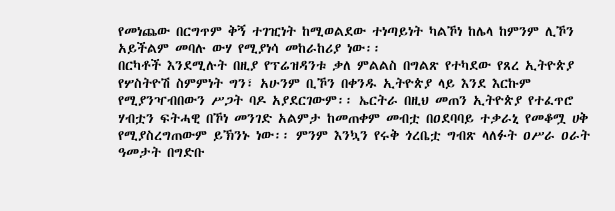የመነጨው በርግጥም ቅኝ ተገዢነት ከሚወልደው ተነጣይነት ካልኾነ ከሌላ ከምንም ሊኾን አይችልም መባሉ ውሃ የሚያነሳ መከራከሪያ ነው፡፡
በርካቶች እንደሚሉት በዚያ የፕሬዝዳንቱ ቃለ ምልልስ በግልጽ የተካደው የጸረ ኢትዮጵያ የሦስትዮሽ ስምምነት ግን፣ አሁንም ቢኾን በቀንዱ ኢትዮጵያ ላይ እንደ እርኩም የሚያንዣብበውን ሥጋት ባዶ አያደርገውም፡፡ ኤርትራ በዚህ መጠን ኢትዮጵያ የተፈጥሮ ሃብቷን ፍትሓዊ በኾነ መንገድ አልምታ ከመጠቀም መብቷ በዐደባባይ ተቃራኒ የመቆሟ ሀቅ የሚያስረግጠውም ይኽንኑ ነው፡፡ ምንም እንኳን የሩቅ ጎረቤቷ ግብጽ ላለፉት ዐሥራ ዐራት ዓመታት በግድቡ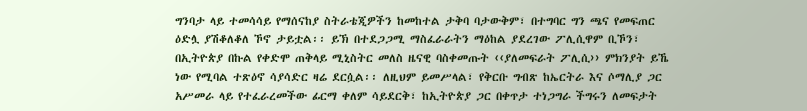ግንባታ ላይ ተመሳሳይ የማሰናከያ ስትራቴጂዎችን ከመከተል ታቅባ ባታውቅም፣ በተግባር ግን ጫና የመፍጠር ዕድሏ ያሽቆለቆለ ኾኖ ታይቷል፡፡ ይኽ በተደጋጋሚ ማስፈራራትን ማዕከል ያደረገው ፖሊሲዋም ቢኾን፣ በኢትዮጵያ በኩል የቀድሞ ጠቅላይ ሚኒስትር መለስ ዜናዊ ባስቀመጡት ‹‹ያለመፍራት ፖሊሲ›› ምክንያት ይኼ ነው የሚባል ተጽዕኖ ሳያሳድር ዛሬ ደርሷል፡፡ ለዚህም ይመሥላል፣ የቅርቡ ግብጽ ከኤርትራ እና ሶማሊያ ጋር አሥመራ ላይ የተፈራረመችው ፊርማ ቀለም ሳይደርቅ፣ ከኢትዮጵያ ጋር በቀጥታ ተነጋግራ ችግሩን ለመፍታት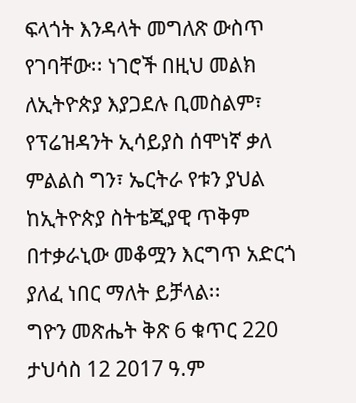ፍላጎት እንዳላት መግለጽ ውስጥ የገባቸው፡፡ ነገሮች በዚህ መልክ ለኢትዮጵያ እያጋደሉ ቢመስልም፣ የፕሬዝዳንት ኢሳይያስ ሰሞነኛ ቃለ ምልልስ ግን፣ ኤርትራ የቱን ያህል ከኢትዮጵያ ስትቴጂያዊ ጥቅም በተቃራኒው መቆሟን እርግጥ አድርጎ ያለፈ ነበር ማለት ይቻላል፡፡
ግዮን መጽሔት ቅጽ 6 ቁጥር 220 ታህሳስ 12 2017 ዓ.ም